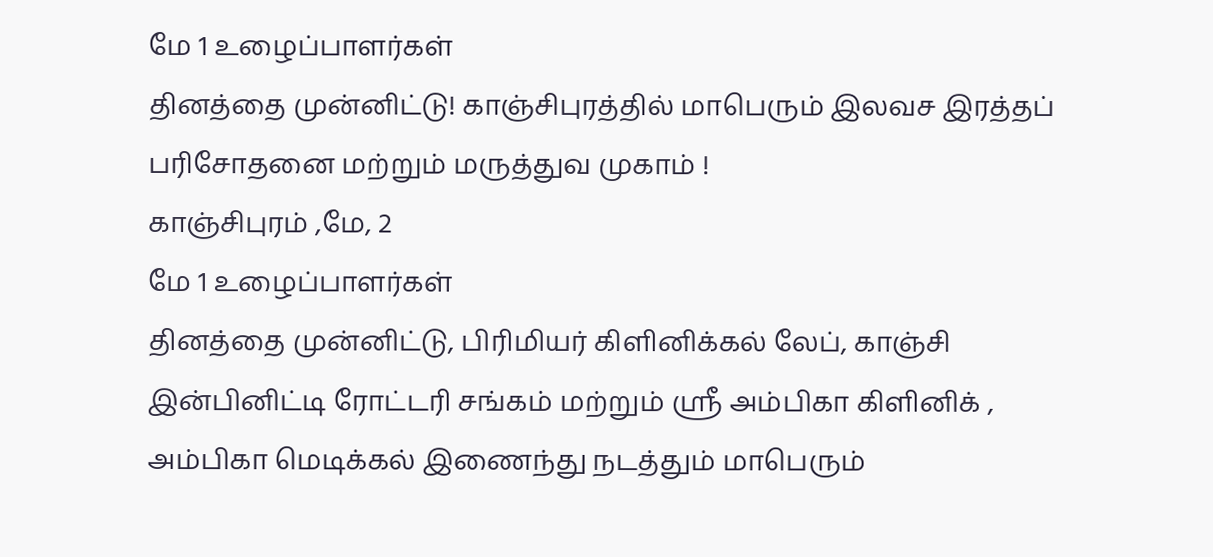மே 1 உழைப்பாளர்கள்
தினத்தை முன்னிட்டு! காஞ்சிபுரத்தில் மாபெரும் இலவச இரத்தப் பரிசோதனை மற்றும் மருத்துவ முகாம் !
காஞ்சிபுரம் ,மே, 2
மே 1 உழைப்பாளர்கள்
தினத்தை முன்னிட்டு, பிரிமியர் கிளினிக்கல் லேப், காஞ்சி இன்பினிட்டி ரோட்டரி சங்கம் மற்றும் ஸ்ரீ அம்பிகா கிளினிக் , அம்பிகா மெடிக்கல் இணைந்து நடத்தும் மாபெரும்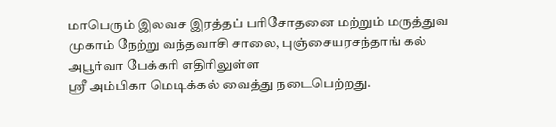மாபெரும் இலவச இரத்தப் பரிசோதனை மற்றும் மருத்துவ முகாம் நேற்று வந்தவாசி சாலை, புஞ்சையரசந்தாங் கல் அபூர்வா பேக்கரி எதிரிலுள்ள
ஸ்ரீ அம்பிகா மெடிக்கல் வைத்து நடைபெற்றது.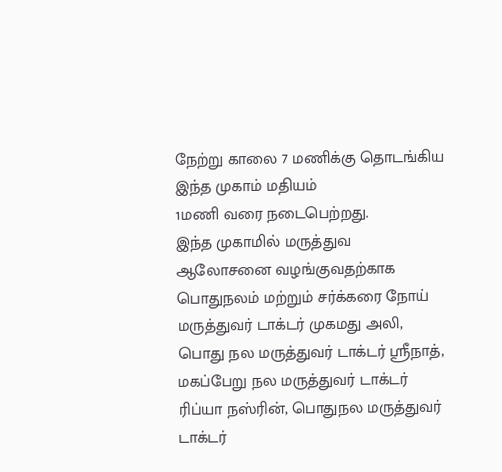நேற்று காலை 7 மணிக்கு தொடங்கிய இந்த முகாம் மதியம்
1மணி வரை நடைபெற்றது.
இந்த முகாமில் மருத்துவ ஆலோசனை வழங்குவதற்காக பொதுநலம் மற்றும் சர்க்கரை நோய் மருத்துவர் டாக்டர் முகமது அலி, பொது நல மருத்துவர் டாக்டர் ஸ்ரீநாத், மகப்பேறு நல மருத்துவர் டாக்டர் ரிப்யா நஸ்ரின், பொதுநல மருத்துவர் டாக்டர்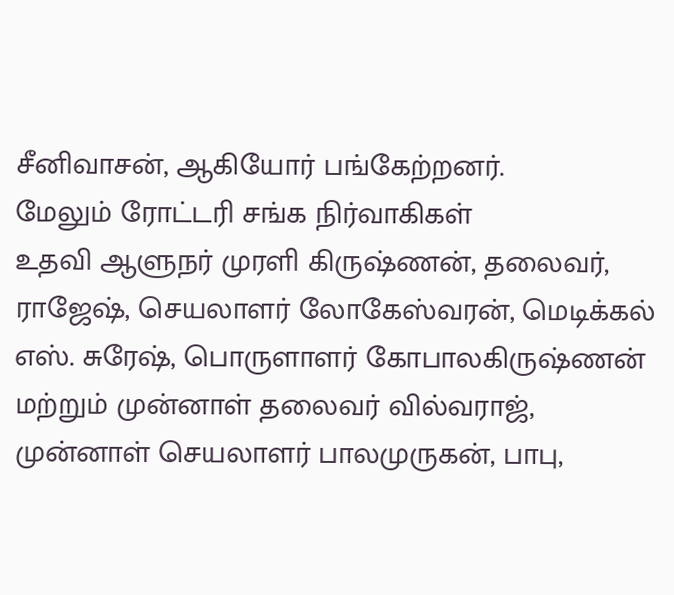சீனிவாசன், ஆகியோர் பங்கேற்றனர்.
மேலும் ரோட்டரி சங்க நிர்வாகிகள்
உதவி ஆளுநர் முரளி கிருஷ்ணன், தலைவர், ராஜேஷ், செயலாளர் லோகேஸ்வரன், மெடிக்கல் எஸ். சுரேஷ், பொருளாளர் கோபாலகிருஷ்ணன் மற்றும் முன்னாள் தலைவர் வில்வராஜ், முன்னாள் செயலாளர் பாலமுருகன், பாபு,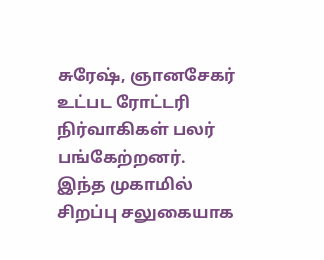சுரேஷ், ஞானசேகர் உட்பட ரோட்டரி நிர்வாகிகள் பலர் பங்கேற்றனர்.
இந்த முகாமில் சிறப்பு சலுகையாக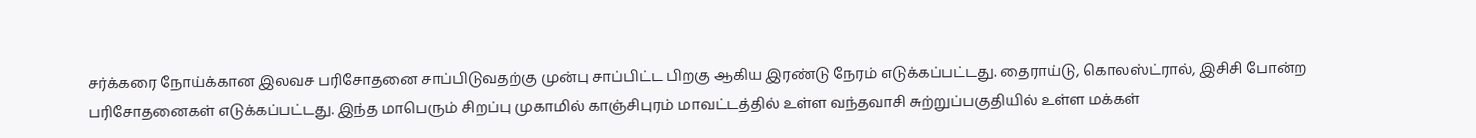சர்க்கரை நோய்க்கான இலவச பரிசோதனை சாப்பிடுவதற்கு முன்பு சாப்பிட்ட பிறகு ஆகிய இரண்டு நேரம் எடுக்கப்பட்டது. தைராய்டு, கொலஸ்ட்ரால், இசிசி போன்ற பரிசோதனைகள் எடுக்கப்பட்டது. இந்த மாபெரும் சிறப்பு முகாமில் காஞ்சிபுரம் மாவட்டத்தில் உள்ள வந்தவாசி சுற்றுப்பகுதியில் உள்ள மக்கள்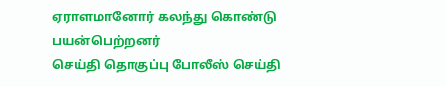ஏராளமானோர் கலந்து கொண்டு பயன்பெற்றனர்
செய்தி தொகுப்பு போலீஸ் செய்தி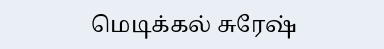மெடிக்கல் சுரேஷ்